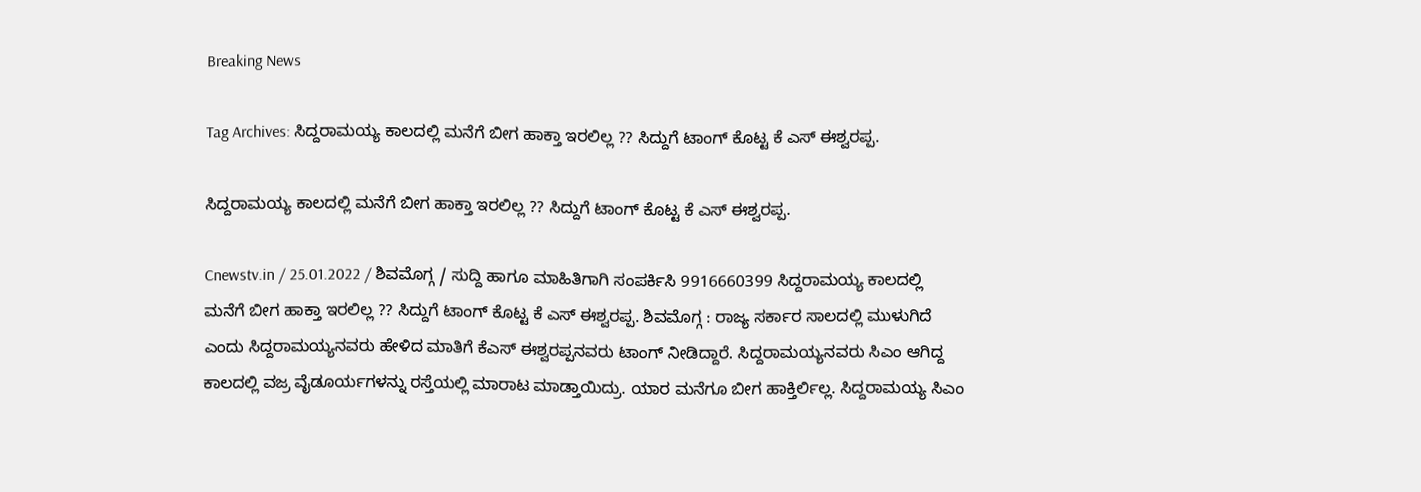Breaking News

Tag Archives: ಸಿದ್ದರಾಮಯ್ಯ ಕಾಲದಲ್ಲಿ ಮನೆಗೆ ಬೀಗ ಹಾಕ್ತಾ ಇರಲಿಲ್ಲ ?? ಸಿದ್ದುಗೆ ಟಾಂಗ್ ಕೊಟ್ಟ ಕೆ ಎಸ್ ಈಶ್ವರಪ್ಪ.

ಸಿದ್ದರಾಮಯ್ಯ ಕಾಲದಲ್ಲಿ ಮನೆಗೆ ಬೀಗ ಹಾಕ್ತಾ ಇರಲಿಲ್ಲ ?? ಸಿದ್ದುಗೆ ಟಾಂಗ್ ಕೊಟ್ಟ ಕೆ ಎಸ್ ಈಶ್ವರಪ್ಪ.

Cnewstv.in / 25.01.2022 / ಶಿವಮೊಗ್ಗ / ಸುದ್ದಿ ಹಾಗೂ ಮಾಹಿತಿಗಾಗಿ ಸಂಪರ್ಕಿಸಿ 9916660399 ಸಿದ್ದರಾಮಯ್ಯ ಕಾಲದಲ್ಲಿ ಮನೆಗೆ ಬೀಗ ಹಾಕ್ತಾ ಇರಲಿಲ್ಲ ?? ಸಿದ್ದುಗೆ ಟಾಂಗ್ ಕೊಟ್ಟ ಕೆ ಎಸ್ ಈಶ್ವರಪ್ಪ. ಶಿವಮೊಗ್ಗ : ರಾಜ್ಯ ಸರ್ಕಾರ ಸಾಲದಲ್ಲಿ ಮುಳುಗಿದೆ ಎಂದು ಸಿದ್ದರಾಮಯ್ಯನವರು ಹೇಳಿದ ಮಾತಿಗೆ ಕೆಎಸ್ ಈಶ್ವರಪ್ಪನವರು ಟಾಂಗ್ ನೀಡಿದ್ದಾರೆ. ಸಿದ್ದರಾಮಯ್ಯನವರು ಸಿಎಂ ಆಗಿದ್ದ ಕಾಲದಲ್ಲಿ ವಜ್ರ ವೈಡೂರ್ಯಗಳನ್ನು ರಸ್ತೆಯಲ್ಲಿ ಮಾರಾಟ ಮಾಡ್ತಾಯಿದ್ರು. ಯಾರ ಮನೆಗೂ ಬೀಗ ಹಾಕ್ತಿರ್ಲಿಲ್ಲ. ಸಿದ್ದರಾಮಯ್ಯ ಸಿಎಂ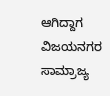ಆಗಿದ್ದಾಗ ವಿಜಯನಗರ ಸಾಮ್ರಾಜ್ಯ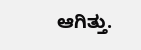ಆಗಿತ್ತು.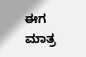ಈಗ ಮಾತ್ರ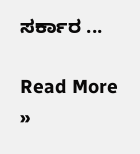ಸರ್ಕಾರ ...

Read More »